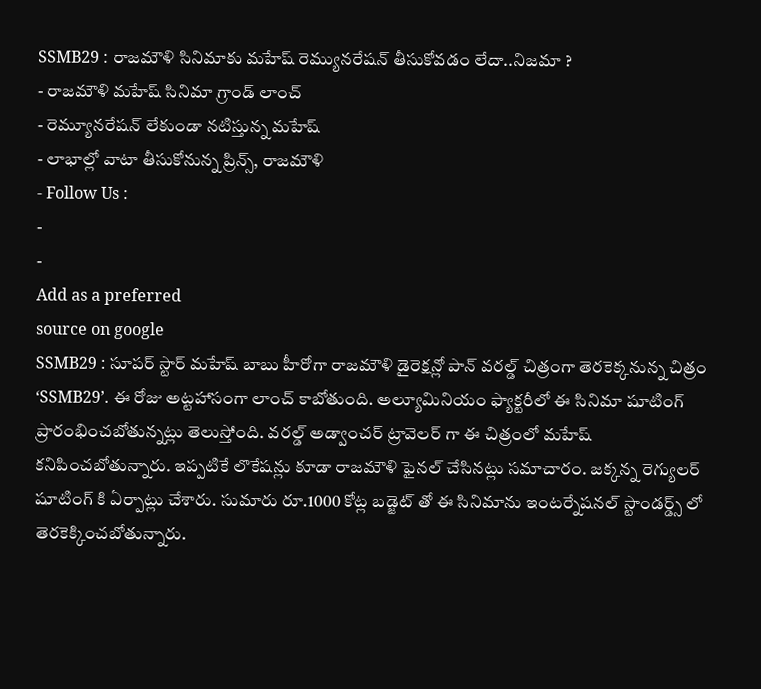SSMB29 : రాజమౌళి సినిమాకు మహేష్ రెమ్యునరేషన్ తీసుకోవడం లేదా..నిజమా ?
- రాజమౌళి మహేష్ సినిమా గ్రాండ్ లాంచ్
- రెమ్యూనరేషన్ లేకుండా నటిస్తున్న మహేష్
- లాభాల్లో వాటా తీసుకోనున్న ప్రిన్స్, రాజమౌళి
- Follow Us :
-
-
Add as a preferred
source on google
SSMB29 : సూపర్ స్టార్ మహేష్ బాబు హీరోగా రాజమౌళి డైరెక్షన్లో పాన్ వరల్డ్ చిత్రంగా తెరకెక్కనున్న చిత్రం ‘SSMB29’. ఈ రోజు అట్టహాసంగా లాంచ్ కాబోతుంది. అల్యూమినియం ఫ్యాక్టరీలో ఈ సినిమా షూటింగ్ ప్రారంభించబోతున్నట్లు తెలుస్తోంది. వరల్డ్ అడ్వాంచర్ ట్రావెలర్ గా ఈ చిత్రంలో మహేష్ కనిపించబోతున్నారు. ఇప్పటికే లొకేషన్లు కూడా రాజమౌళి ఫైనల్ చేసినట్లు సమాచారం. జక్కన్న రెగ్యులర్ షూటింగ్ కి ఏర్పాట్లు చేశారు. సుమారు రూ.1000 కోట్ల బడ్జెట్ తో ఈ సినిమాను ఇంటర్నేషనల్ స్టాండర్డ్స్ లో తెరకెక్కించబోతున్నారు.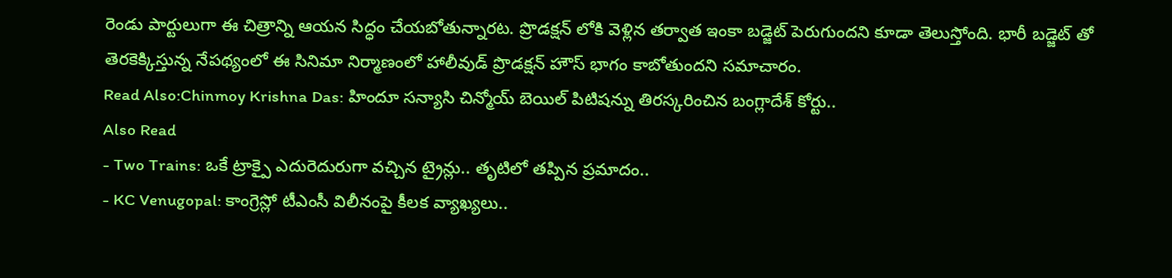రెండు పార్టులుగా ఈ చిత్రాన్ని ఆయన సిద్ధం చేయబోతున్నారట. ప్రొడక్షన్ లోకి వెళ్లిన తర్వాత ఇంకా బడ్జెట్ పెరుగుందని కూడా తెలుస్తోంది. భారీ బడ్జెట్ తో తెరకెక్కిస్తున్న నేపథ్యంలో ఈ సినిమా నిర్మాణంలో హాలీవుడ్ ప్రొడక్షన్ హౌస్ భాగం కాబోతుందని సమాచారం.
Read Also:Chinmoy Krishna Das: హిందూ సన్యాసి చిన్మోయ్ బెయిల్ పిటిషన్ను తిరస్కరించిన బంగ్లాదేశ్ కోర్టు..
Also Read
- Two Trains: ఒకే ట్రాక్పై ఎదురెదురుగా వచ్చిన ట్రైన్లు.. తృటిలో తప్పిన ప్రమాదం..
- KC Venugopal: కాంగ్రెస్లో టీఎంసీ విలీనంపై కీలక వ్యాఖ్యలు..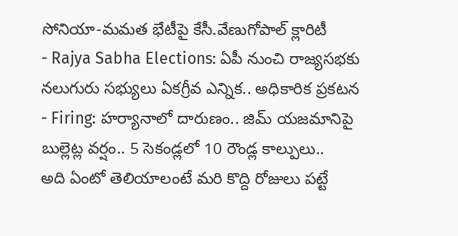సోనియా-మమత భేటీపై కేసీ.వేణుగోపాల్ క్లారిటీ
- Rajya Sabha Elections: ఏపీ నుంచి రాజ్యసభకు నలుగురు సభ్యులు ఏకగ్రీవ ఎన్నిక.. అధికారిక ప్రకటన
- Firing: హర్యానాలో దారుణం.. జిమ్ యజమానిపై బుల్లెట్ల వర్షం.. 5 సెకండ్లలో 10 రౌండ్ల కాల్పులు..
అది ఏంటో తెలియాలంటే మరి కొద్ది రోజులు పట్టే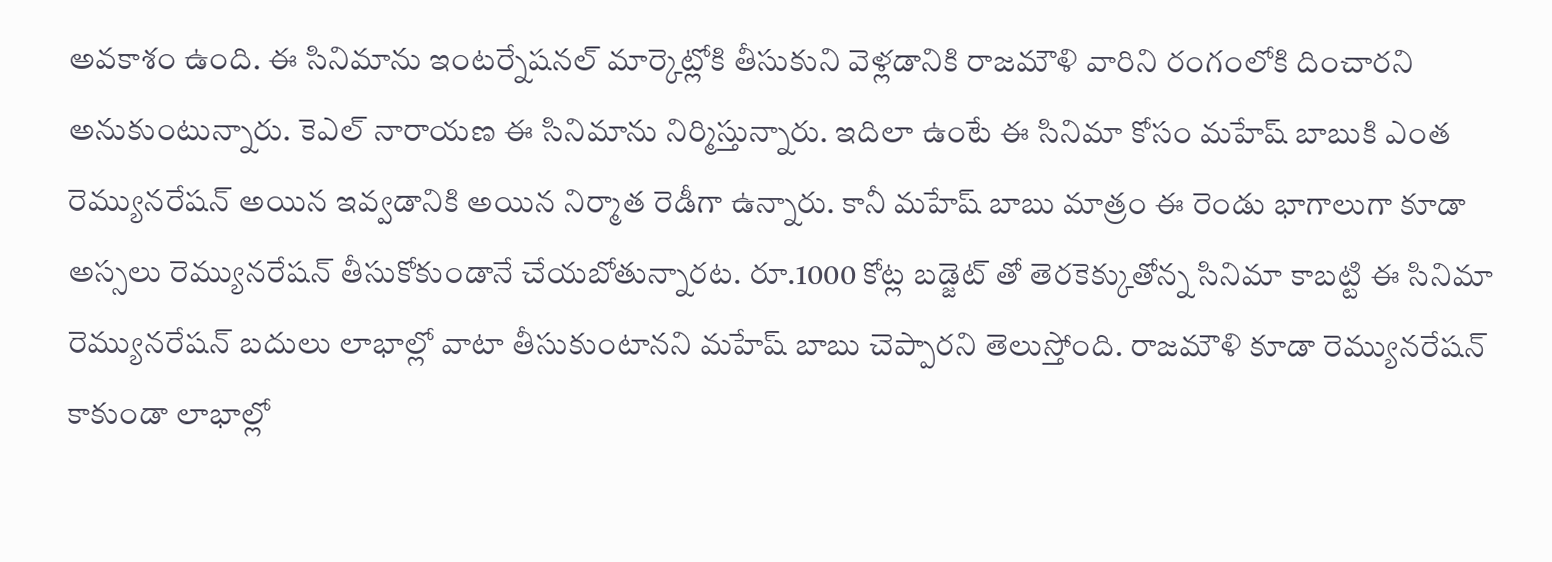అవకాశం ఉంది. ఈ సినిమాను ఇంటర్నేషనల్ మార్కెట్లోకి తీసుకుని వెళ్లడానికి రాజమౌళి వారిని రంగంలోకి దించారని అనుకుంటున్నారు. కెఎల్ నారాయణ ఈ సినిమాను నిర్మిస్తున్నారు. ఇదిలా ఉంటే ఈ సినిమా కోసం మహేష్ బాబుకి ఎంత రెమ్యునరేషన్ అయిన ఇవ్వడానికి అయిన నిర్మాత రెడీగా ఉన్నారు. కానీ మహేష్ బాబు మాత్రం ఈ రెండు భాగాలుగా కూడా అస్సలు రెమ్యునరేషన్ తీసుకోకుండానే చేయబోతున్నారట. రూ.1000 కోట్ల బడ్జెట్ తో తెరకెక్కుతోన్న సినిమా కాబట్టి ఈ సినిమా రెమ్యునరేషన్ బదులు లాభాల్లో వాటా తీసుకుంటానని మహేష్ బాబు చెప్పారని తెలుస్తోంది. రాజమౌళి కూడా రెమ్యునరేషన్ కాకుండా లాభాల్లో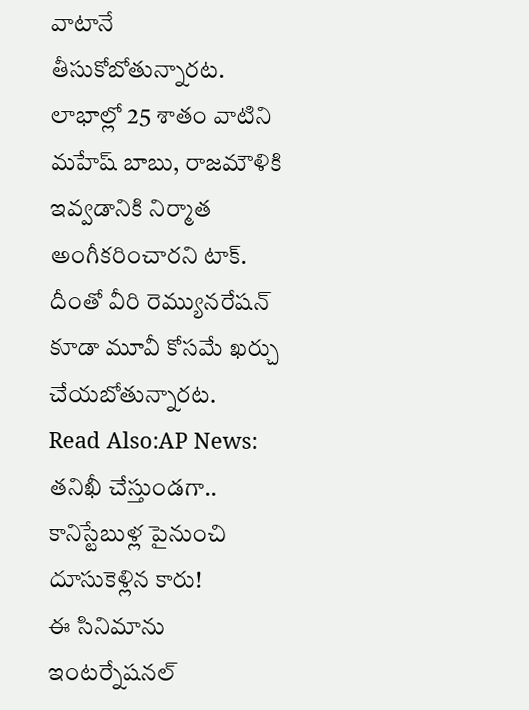వాటానే తీసుకోబోతున్నారట. లాభాల్లో 25 శాతం వాటిని మహేష్ బాబు, రాజమౌళికి ఇవ్వడానికి నిర్మాత అంగీకరించారని టాక్. దీంతో వీరి రెమ్యునరేషన్ కూడా మూవీ కోసమే ఖర్చు చేయబోతున్నారట.
Read Also:AP News: తనిఖీ చేస్తుండగా.. కానిస్టేబుళ్ల పైనుంచి దూసుకెళ్లిన కారు!
ఈ సినిమాను ఇంటర్నేషనల్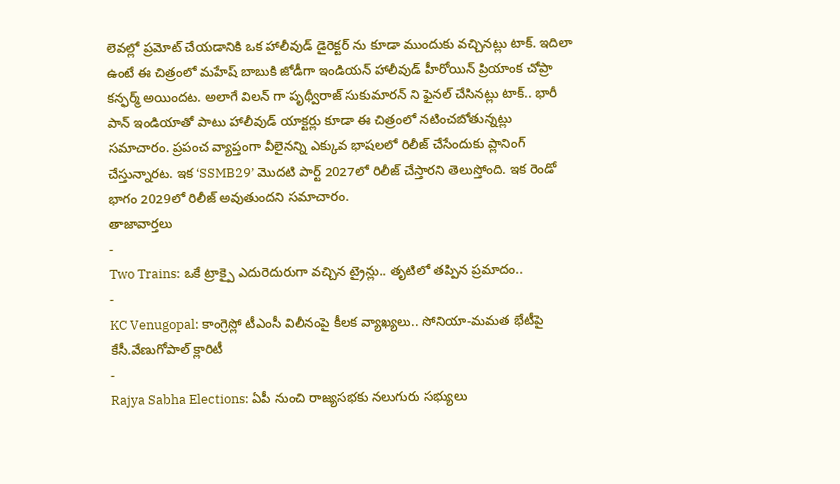లెవల్లో ప్రమోట్ చేయడానికి ఒక హాలీవుడ్ డైరెక్టర్ ను కూడా ముందుకు వచ్చినట్లు టాక్. ఇదిలా ఉంటే ఈ చిత్రంలో మహేష్ బాబుకి జోడీగా ఇండియన్ హాలీవుడ్ హీరోయిన్ ప్రియాంక చోప్రా కన్ఫర్మ్ అయిందట. అలాగే విలన్ గా పృథ్వీరాజ్ సుకుమారన్ ని ఫైనల్ చేసినట్లు టాక్.. భారీ పాన్ ఇండియాతో పాటు హాలీవుడ్ యాక్టర్లు కూడా ఈ చిత్రంలో నటించబోతున్నట్లు సమాచారం. ప్రపంచ వ్యాప్తంగా వీలైనన్ని ఎక్కువ భాషలలో రిలీజ్ చేసేందుకు ప్లానింగ్ చేస్తున్నారట. ఇక ‘SSMB29’ మొదటి పార్ట్ 2027లో రిలీజ్ చేస్తారని తెలుస్తోంది. ఇక రెండో భాగం 2029లో రిలీజ్ అవుతుందని సమాచారం.
తాజావార్తలు
-
Two Trains: ఒకే ట్రాక్పై ఎదురెదురుగా వచ్చిన ట్రైన్లు.. తృటిలో తప్పిన ప్రమాదం..
-
KC Venugopal: కాంగ్రెస్లో టీఎంసీ విలీనంపై కీలక వ్యాఖ్యలు.. సోనియా-మమత భేటీపై కేసీ.వేణుగోపాల్ క్లారిటీ
-
Rajya Sabha Elections: ఏపీ నుంచి రాజ్యసభకు నలుగురు సభ్యులు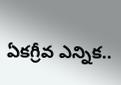ఏకగ్రీవ ఎన్నిక..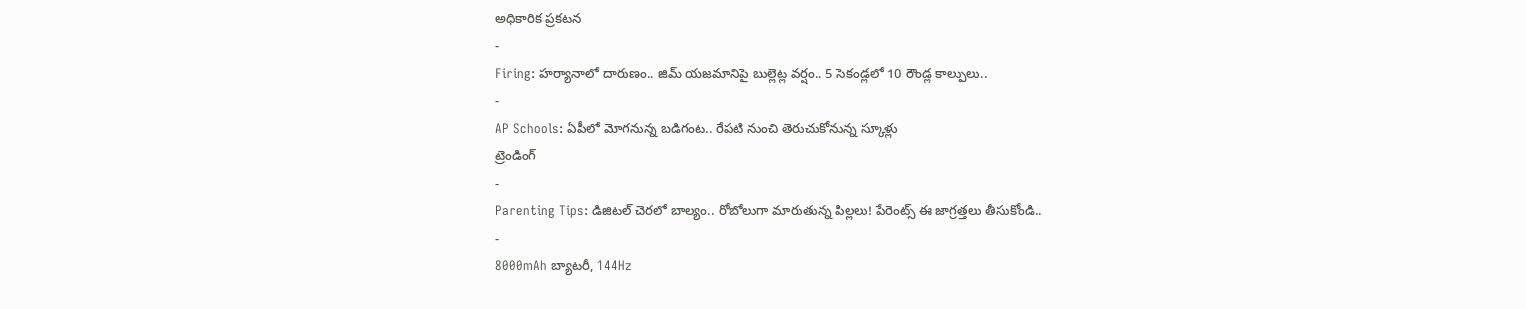అధికారిక ప్రకటన
-
Firing: హర్యానాలో దారుణం.. జిమ్ యజమానిపై బుల్లెట్ల వర్షం.. 5 సెకండ్లలో 10 రౌండ్ల కాల్పులు..
-
AP Schools: ఏపీలో మోగనున్న బడిగంట.. రేపటి నుంచి తెరుచుకోనున్న స్కూళ్లు
ట్రెండింగ్
-
Parenting Tips: డిజిటల్ చెరలో బాల్యం.. రోబోలుగా మారుతున్న పిల్లలు! పేరెంట్స్ ఈ జాగ్రత్తలు తీసుకోండి..
-
8000mAh బ్యాటరీ, 144Hz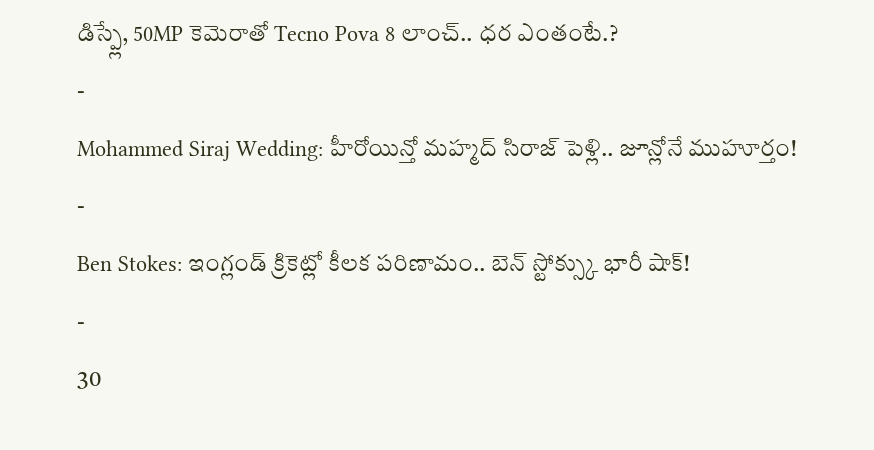డిస్ప్లే, 50MP కెమెరాతో Tecno Pova 8 లాంచ్.. ధర ఎంతంటే.?
-
Mohammed Siraj Wedding: హీరోయిన్తో మహ్మద్ సిరాజ్ పెళ్లి.. జూన్లోనే ముహూర్తం!
-
Ben Stokes: ఇంగ్లండ్ క్రికెట్లో కీలక పరిణామం.. బెన్ స్టోక్స్కు భారీ షాక్!
-
30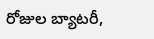రోజుల బ్యాటరీ,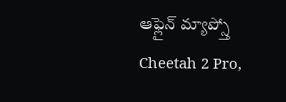ఆఫ్లైన్ మ్యాప్స్తో Cheetah 2 Pro,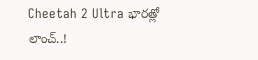Cheetah 2 Ultra భారత్లో లాంచ్..!